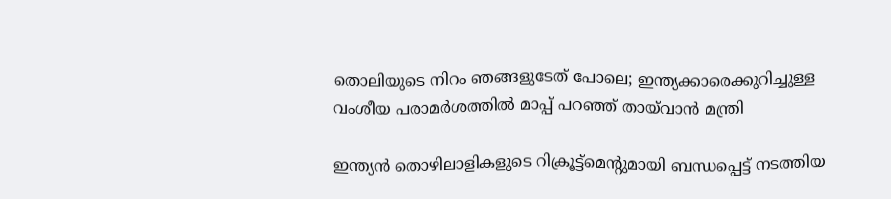തൊലിയുടെ നിറം ഞങ്ങളുടേത് പോലെ; ഇന്ത്യക്കാരെക്കുറിച്ചുള്ള വംശീയ പരാമര്‍ശത്തില്‍ മാപ്പ് പറഞ്ഞ് തായ്‍വാന്‍ മന്ത്രി

ഇന്ത്യന്‍ തൊഴിലാളികളുടെ റിക്രൂട്ട്മെന്‍റുമായി ബന്ധപ്പെട്ട് നടത്തിയ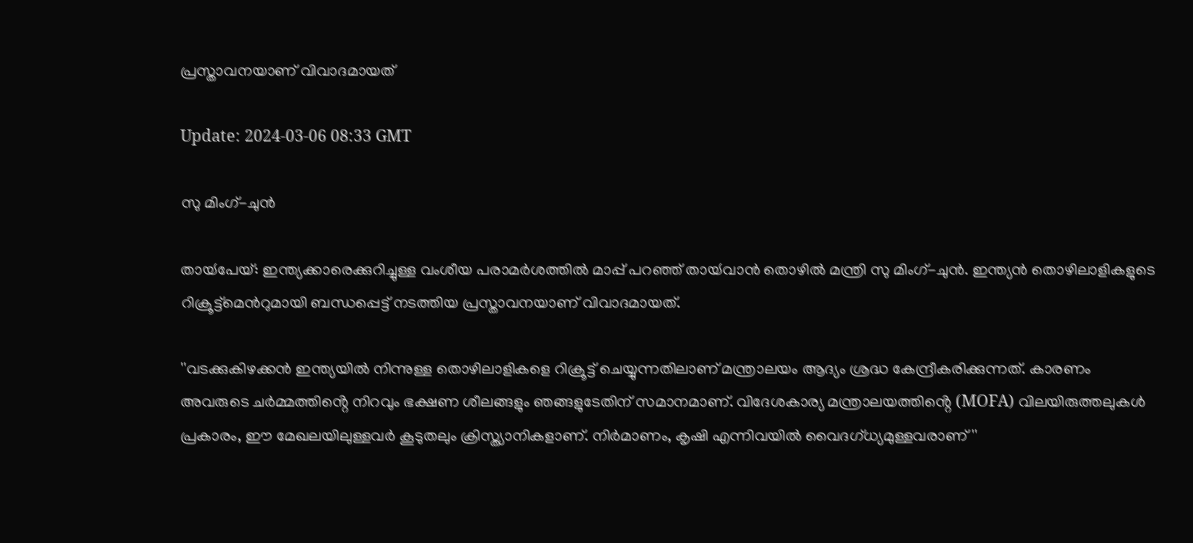പ്രസ്താവനയാണ് വിവാദമായത്

Update: 2024-03-06 08:33 GMT

സു മിംഗ്-ചുൻ

തായ്‍പേയ്: ഇന്ത്യക്കാരെക്കുറിച്ചുള്ള വംശീയ പരാമര്‍ശത്തില്‍ മാപ്പ് പറഞ്ഞ് തായ്‍വാന്‍ തൊഴില്‍ മന്ത്രി സു മിംഗ്-ചുൻ. ഇന്ത്യന്‍ തൊഴിലാളികളുടെ റിക്രൂട്ട്മെന്‍റുമായി ബന്ധപ്പെട്ട് നടത്തിയ പ്രസ്താവനയാണ് വിവാദമായത്.

''വടക്കുകിഴക്കൻ ഇന്ത്യയിൽ നിന്നുള്ള തൊഴിലാളികളെ റിക്രൂട്ട് ചെയ്യുന്നതിലാണ് മന്ത്രാലയം ആദ്യം ശ്രദ്ധ കേന്ദ്രീകരിക്കുന്നത്. കാരണം അവരുടെ ചർമ്മത്തിൻ്റെ നിറവും ഭക്ഷണ ശീലങ്ങളും ഞങ്ങളുടേതിന് സമാനമാണ്. വിദേശകാര്യ മന്ത്രാലയത്തിൻ്റെ (MOFA) വിലയിരുത്തലുകൾ പ്രകാരം, ഈ മേഖലയിലുള്ളവര്‍ കൂടുതലും ക്രിസ്ത്യാനികളാണ്. നിര്‍മാണം, കൃഷി എന്നിവയിൽ വൈദഗ്ധ്യമുള്ളവരാണ്''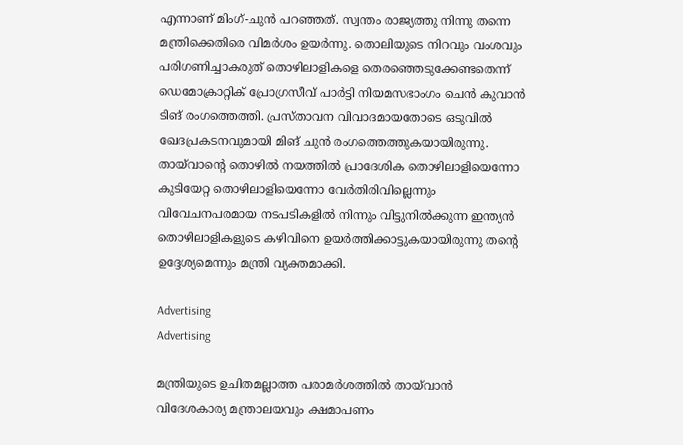എന്നാണ് മിംഗ്-ചുന്‍ പറഞ്ഞത്. സ്വന്തം രാജ്യത്തു നിന്നു തന്നെ മന്ത്രിക്കെതിരെ വിമര്‍ശം ഉയര്‍ന്നു. തൊലിയുടെ നിറവും വംശവും പരിഗണിച്ചാകരുത് തൊഴിലാളികളെ തെരഞ്ഞെടുക്കേണ്ടതെന്ന് ഡെമോക്രാറ്റിക് പ്രോഗ്രസീവ് പാര്‍ട്ടി നിയമസഭാംഗം ചെന്‍ കുവാന്‍ ടിങ് രംഗത്തെത്തി. പ്രസ്താവന വിവാദമായതോടെ ഒടുവില്‍ ഖേദപ്രകടനവുമായി മിങ് ചുന്‍ രംഗത്തെത്തുകയായിരുന്നു. തായ്‍വാന്‍റെ തൊഴില്‍ നയത്തില്‍ പ്രാദേശിക തൊഴിലാളിയെന്നോ കുടിയേറ്റ തൊഴിലാളിയെന്നോ വേര്‍തിരിവില്ലെന്നും വിവേചനപരമായ നടപടികളില്‍ നിന്നും വിട്ടുനില്‍ക്കുന്ന ഇന്ത്യന്‍ തൊഴിലാളികളുടെ കഴിവിനെ ഉയര്‍ത്തിക്കാട്ടുകയായിരുന്നു തന്‍റെ ഉദ്ദേശ്യമെന്നും മന്ത്രി വ്യക്തമാക്കി.

Advertising
Advertising

മന്ത്രിയുടെ ഉചിതമല്ലാത്ത പരാമര്‍ശത്തില്‍ തായ്‍വാന്‍ വിദേശകാര്യ മന്ത്രാലയവും ക്ഷമാപണം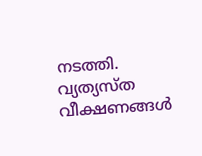നടത്തി. വ്യത്യസ്ത വീക്ഷണങ്ങള്‍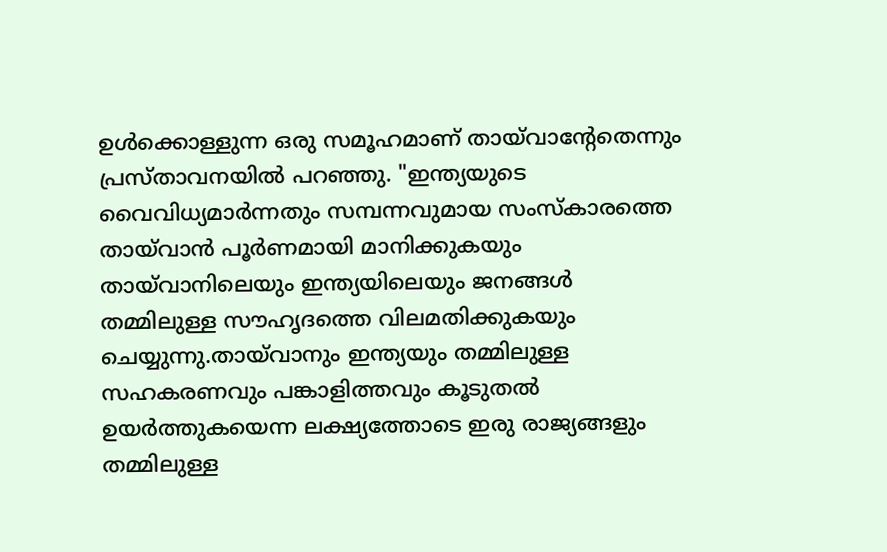ഉള്‍ക്കൊള്ളുന്ന ഒരു സമൂഹമാണ് തായ്‍വാന്‍റേതെന്നും പ്രസ്താവനയില്‍ പറഞ്ഞു. "ഇന്ത്യയുടെ വൈവിധ്യമാർന്നതും സമ്പന്നവുമായ സംസ്കാരത്തെ തായ്‌വാൻ പൂർണമായി മാനിക്കുകയും തായ്‌വാനിലെയും ഇന്ത്യയിലെയും ജനങ്ങൾ തമ്മിലുള്ള സൗഹൃദത്തെ വിലമതിക്കുകയും ചെയ്യുന്നു.തായ്‌വാനും ഇന്ത്യയും തമ്മിലുള്ള സഹകരണവും പങ്കാളിത്തവും കൂടുതൽ ഉയർത്തുകയെന്ന ലക്ഷ്യത്തോടെ ഇരു രാജ്യങ്ങളും തമ്മിലുള്ള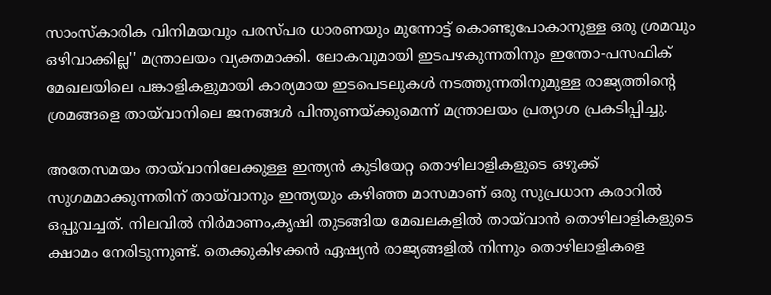സാംസ്‌കാരിക വിനിമയവും പരസ്പര ധാരണയും മുന്നോട്ട് കൊണ്ടുപോകാനുള്ള ഒരു ശ്രമവും ഒഴിവാക്കില്ല'' മന്ത്രാലയം വ്യക്തമാക്കി. ലോകവുമായി ഇടപഴകുന്നതിനും ഇന്തോ-പസഫിക് മേഖലയിലെ പങ്കാളികളുമായി കാര്യമായ ഇടപെടലുകൾ നടത്തുന്നതിനുമുള്ള രാജ്യത്തിൻ്റെ ശ്രമങ്ങളെ തായ്‌വാനിലെ ജനങ്ങൾ പിന്തുണയ്ക്കുമെന്ന് മന്ത്രാലയം പ്രത്യാശ പ്രകടിപ്പിച്ചു.

അതേസമയം തായ്‌വാനിലേക്കുള്ള ഇന്ത്യൻ കുടിയേറ്റ തൊഴിലാളികളുടെ ഒഴുക്ക് സുഗമമാക്കുന്നതിന് തായ്‌വാനും ഇന്ത്യയും കഴിഞ്ഞ മാസമാണ് ഒരു സുപ്രധാന കരാറില്‍ ഒപ്പുവച്ചത്. നിലവില്‍ നിർമാണം,കൃഷി തുടങ്ങിയ മേഖലകളില്‍ തായ്‍വാന്‍ തൊഴിലാളികളുടെ ക്ഷാമം നേരിടുന്നുണ്ട്. തെക്കുകിഴക്കൻ ഏഷ്യൻ രാജ്യങ്ങളില്‍ നിന്നും തൊഴിലാളികളെ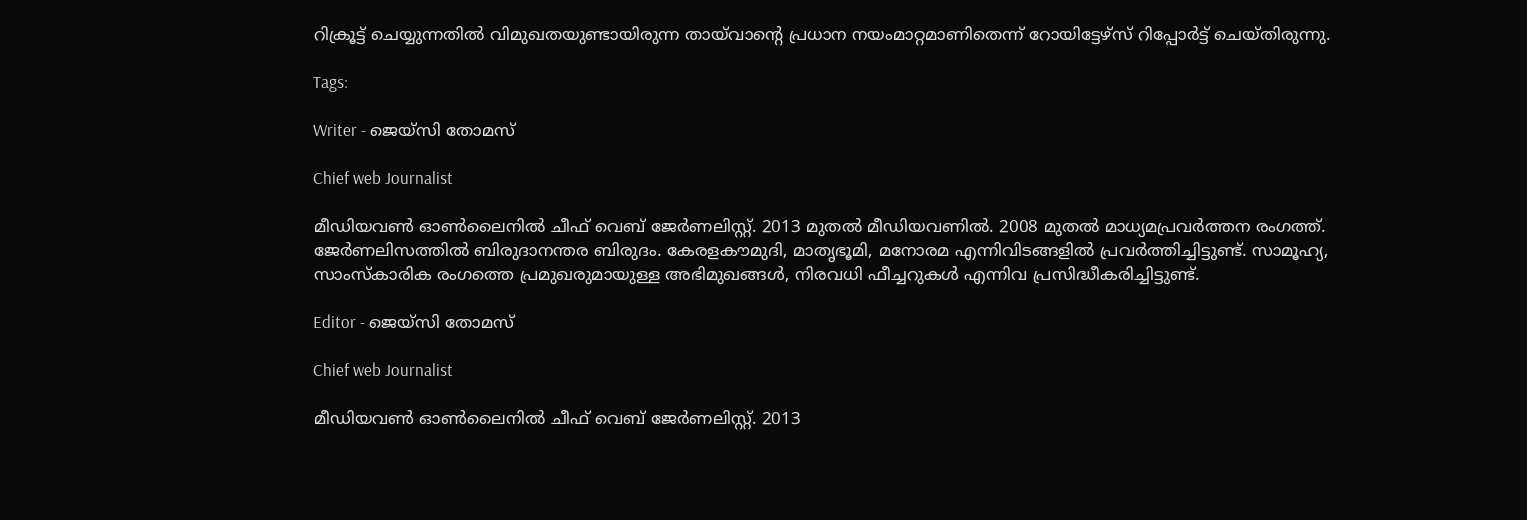റിക്രൂട്ട് ചെയ്യുന്നതില്‍ വിമുഖതയുണ്ടായിരുന്ന തായ്‍വാന്‍റെ പ്രധാന നയംമാറ്റമാണിതെന്ന് റോയിട്ടേഴ്സ് റിപ്പോര്‍ട്ട് ചെയ്തിരുന്നു.

Tags:

Writer - ജെയ്സി തോമസ്

Chief web Journalist

മീഡിയവൺ ഓൺലൈനിൽ ചീഫ് വെബ് ജേർണലിസ്റ്റ്. 2013 മുതൽ മീഡിയവണിൽ. 2008 മുതൽ മാധ്യമപ്രവർത്തന രംഗത്ത്. ജേർണലിസത്തിൽ ബിരുദാനന്തര ബിരുദം. കേരളകൗമുദി, മാതൃഭൂമി, മനോരമ എന്നിവിടങ്ങളിൽ പ്രവർത്തിച്ചിട്ടുണ്ട്. സാമൂഹ്യ, സാംസ്‌കാരിക രംഗത്തെ പ്രമുഖരുമായുള്ള അഭിമുഖങ്ങൾ, നിരവധി ഫീച്ചറുകൾ എന്നിവ പ്രസിദ്ധീകരിച്ചിട്ടുണ്ട്.

Editor - ജെയ്സി തോമസ്

Chief web Journalist

മീഡിയവൺ ഓൺലൈനിൽ ചീഫ് വെബ് ജേർണലിസ്റ്റ്. 2013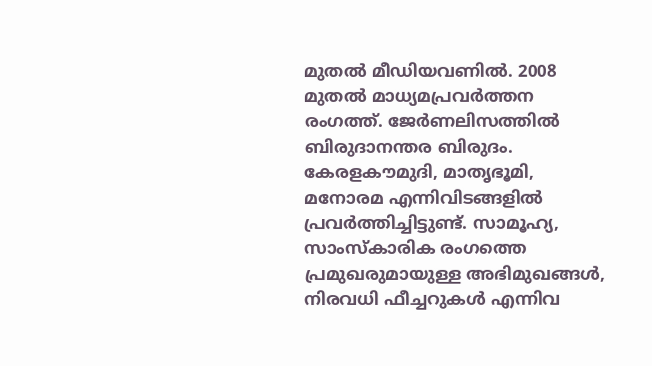മുതൽ മീഡിയവണിൽ. 2008 മുതൽ മാധ്യമപ്രവർത്തന രംഗത്ത്. ജേർണലിസത്തിൽ ബിരുദാനന്തര ബിരുദം. കേരളകൗമുദി, മാതൃഭൂമി, മനോരമ എന്നിവിടങ്ങളിൽ പ്രവർത്തിച്ചിട്ടുണ്ട്. സാമൂഹ്യ, സാംസ്‌കാരിക രംഗത്തെ പ്രമുഖരുമായുള്ള അഭിമുഖങ്ങൾ, നിരവധി ഫീച്ചറുകൾ എന്നിവ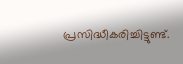പ്രസിദ്ധീകരിച്ചിട്ടുണ്ട്.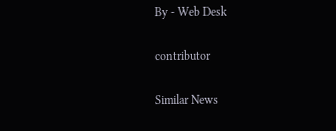By - Web Desk

contributor

Similar News